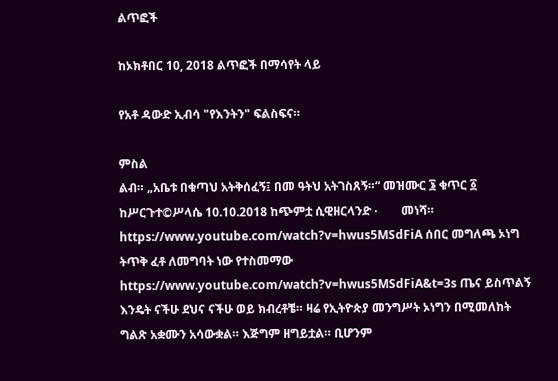ልጥፎች

ከኦክቶበር 10, 2018 ልጥፎች በማሳየት ላይ

የአቶ ዳውድ ኢብሳ "የእንትን" ፍልስፍና።

ምስል
ልብ። „አቤቱ በቁጣህ አትቅሰፈኝ፤ በመ ዓትህ አትገስጸኝ።“ መዝሙር ፮ ቁጥር ፩ ከሥርጉተ©ሥላሴ 10.10.2018 ከጭምቷ ሲዊዘርላንድ ·        መነሻ። https://www.youtube.com/watch?v=hwus5MSdFiA ሰበር መግለጫ ኦነግ ትጥቅ ፈቶ ለመግባት ነው የተስመማው https://www.youtube.com/watch?v=hwus5MSdFiA&t=3s ጤና ይስጥልኝ  እንዴት ናችሁ ደህና ናችሁ ወይ ክብረቶቼ። ዛሬ የኢትዮጵያ መንግሥት ኦነግን በሚመለከት ግልጽ አቋሙን አሳውቋል። እጅግም ዘግይቷል። ቢሆንም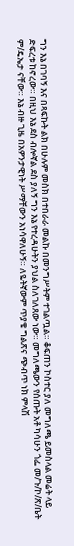ግን እኔ በገባኝ እና በጻፍኩት ልክ በሁሉም መስክ በተበራራ መልኩ በመንግሥትም ተገልጧል። ቆፍጠን ኮስተር ያለ መግለጫ ይመስላል መሬት ላይ ድፍረቱ ከኖረው። በዚህ እኔ ደስ ብሎኛል ደስ ያለኝ ግን እኔ የተረዳሁትን ያህል ስለገለጸው ነው። መግለጫውን የሰጡት አቶ ካሳሁን ጎፌ መ/ጉ/ኮ/ጽ/ቤት ም/ዴኤታ ናቸው። እኔ ብዙ ጊዜ በአዎንታዊነት ሥማቸውን አነሳዋለሁኝ። ለዬትኛውም ጥያቄ ግልጽና ጭብጥ ነክ ምላሽ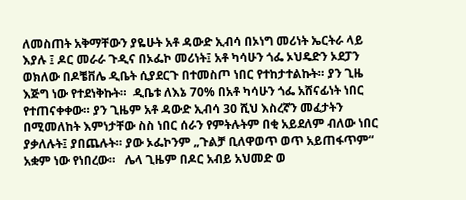ለመስጠት አቅማቸውን ያዬሁት አቶ ዳውድ ኢብሳ በኦነግ መሪነት ኤርትራ ላይ እያሉ ፤ ዶር መራራ ጉዲና በኦፌኮ መሪነት፤ አቶ ካሳሁን ጎፌ ኦህዴድን ኦደፓን ወክለው በዶቼቨሌ ዲቤት ሲያደርጉ በተመስጦ ነበር የተከታተልኩት። ያን ጊዜ እጅግ ነው የተደነቅኩት።  ዲቤቱ ለእኔ 70% በአቶ ካሳሁን ጎፌ አሸናፊነት ነበር የተጠናቀቀው። ያን ጊዜም አቶ ዳውድ ኢብሳ 30 ሺህ እስረኛን መፈታትን በሚመለከት እምነታቸው ስስ ነበር ሰራን የምትሉትም በቂ አይደለም ብለው ነበር ያቃለሉት፤ ያበጨሉት። ያው ኦፌኮንም „ጉልቻ ቢለዋወጥ ወጥ አይጠፋጥም“ አቋም ነው የነበረው።   ሌላ ጊዜም በዶር አብይ አህመድ ወ